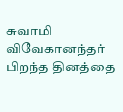சுவாமி விவேகானந்தர் பிறந்த தினத்தை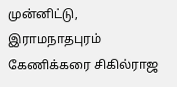முன்னிட்டு, இராமநாதபுரம் கேணிக்கரை சிகில்ராஜ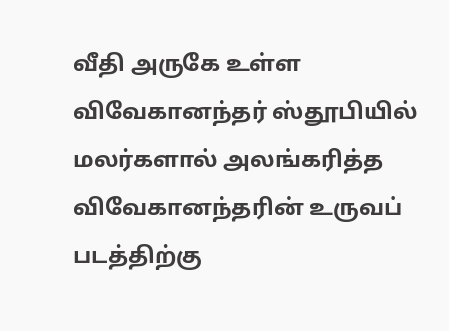வீதி அருகே உள்ள விவேகானந்தர் ஸ்தூபியில் மலர்களால் அலங்கரித்த விவேகானந்தரின் உருவப் படத்திற்கு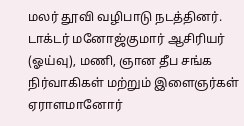மலர் தூவி வழிபாடு நடத்தினர். டாக்டர் மனோஜ்குமார் ஆசிரியர் (ஓய்வு), மணி, ஞான தீப சங்க நிர்வாகிகள் மற்றும் இளைஞர்கள் ஏராளமானோர்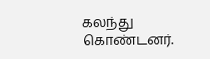கலந்து கொண்டனர்.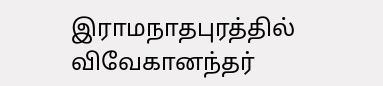இராமநாதபுரத்தில் விவேகானந்தர்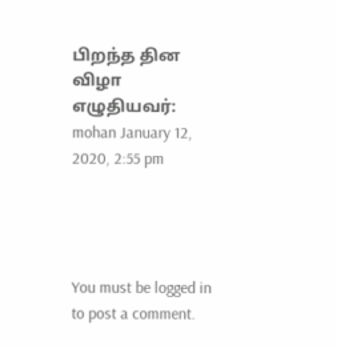பிறந்த தின விழா
எழுதியவர்: mohan January 12, 2020, 2:55 pm




You must be logged in to post a comment.